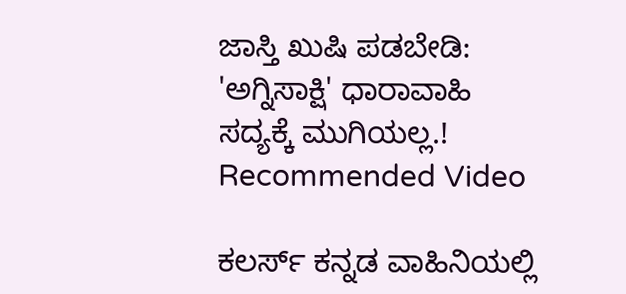ಜಾಸ್ತಿ ಖುಷಿ ಪಡಬೇಡಿ: 'ಅಗ್ನಿಸಾಕ್ಷಿ' ಧಾರಾವಾಹಿ ಸದ್ಯಕ್ಕೆ ಮುಗಿಯಲ್ಲ.!
Recommended Video

ಕಲರ್ಸ್ ಕನ್ನಡ ವಾಹಿನಿಯಲ್ಲಿ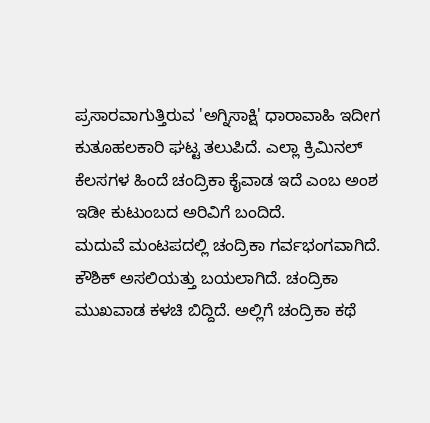ಪ್ರಸಾರವಾಗುತ್ತಿರುವ 'ಅಗ್ನಿಸಾಕ್ಷಿ' ಧಾರಾವಾಹಿ ಇದೀಗ ಕುತೂಹಲಕಾರಿ ಘಟ್ಟ ತಲುಪಿದೆ. ಎಲ್ಲಾ ಕ್ರಿಮಿನಲ್ ಕೆಲಸಗಳ ಹಿಂದೆ ಚಂದ್ರಿಕಾ ಕೈವಾಡ ಇದೆ ಎಂಬ ಅಂಶ ಇಡೀ ಕುಟುಂಬದ ಅರಿವಿಗೆ ಬಂದಿದೆ.
ಮದುವೆ ಮಂಟಪದಲ್ಲಿ ಚಂದ್ರಿಕಾ ಗರ್ವಭಂಗವಾಗಿದೆ. ಕೌಶಿಕ್ ಅಸಲಿಯತ್ತು ಬಯಲಾಗಿದೆ. ಚಂದ್ರಿಕಾ ಮುಖವಾಡ ಕಳಚಿ ಬಿದ್ದಿದೆ. ಅಲ್ಲಿಗೆ ಚಂದ್ರಿಕಾ ಕಥೆ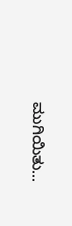ಮುಗಿಯಿತು...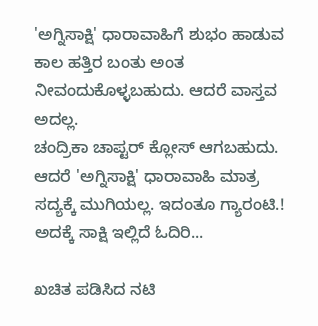'ಅಗ್ನಿಸಾಕ್ಷಿ' ಧಾರಾವಾಹಿಗೆ ಶುಭಂ ಹಾಡುವ ಕಾಲ ಹತ್ತಿರ ಬಂತು ಅಂತ ನೀವಂದುಕೊಳ್ಳಬಹುದು. ಆದರೆ ವಾಸ್ತವ ಅದಲ್ಲ.
ಚಂದ್ರಿಕಾ ಚಾಪ್ಟರ್ ಕ್ಲೋಸ್ ಆಗಬಹುದು. ಆದರೆ 'ಅಗ್ನಿಸಾಕ್ಷಿ' ಧಾರಾವಾಹಿ ಮಾತ್ರ ಸದ್ಯಕ್ಕೆ ಮುಗಿಯಲ್ಲ. ಇದಂತೂ ಗ್ಯಾರಂಟಿ.! ಅದಕ್ಕೆ ಸಾಕ್ಷಿ ಇಲ್ಲಿದೆ ಓದಿರಿ...

ಖಚಿತ ಪಡಿಸಿದ ನಟಿ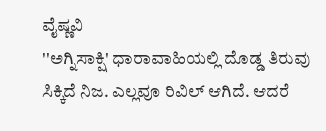ವೈಷ್ಣವಿ
''ಅಗ್ನಿಸಾಕ್ಷಿ' ಧಾರಾವಾಹಿಯಲ್ಲಿ ದೊಡ್ಡ ತಿರುವು ಸಿಕ್ಕಿದೆ ನಿಜ. ಎಲ್ಲವೂ ರಿವಿಲ್ ಆಗಿದೆ. ಆದರೆ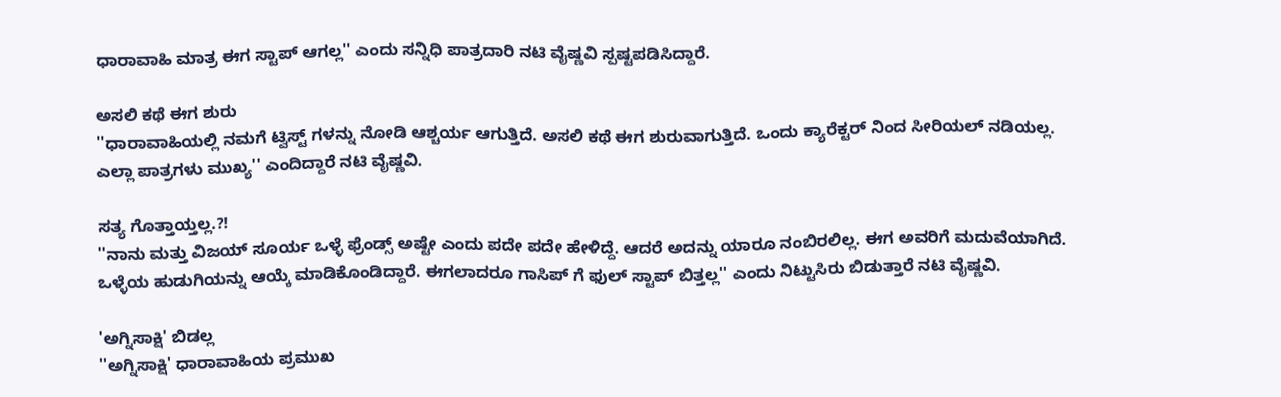ಧಾರಾವಾಹಿ ಮಾತ್ರ ಈಗ ಸ್ಟಾಪ್ ಆಗಲ್ಲ'' ಎಂದು ಸನ್ನಿಧಿ ಪಾತ್ರದಾರಿ ನಟಿ ವೈಷ್ಣವಿ ಸ್ಪಷ್ಟಪಡಿಸಿದ್ದಾರೆ.

ಅಸಲಿ ಕಥೆ ಈಗ ಶುರು
''ಧಾರಾವಾಹಿಯಲ್ಲಿ ನಮಗೆ ಟ್ವಿಸ್ಟ್ ಗಳನ್ನು ನೋಡಿ ಆಶ್ಚರ್ಯ ಆಗುತ್ತಿದೆ. ಅಸಲಿ ಕಥೆ ಈಗ ಶುರುವಾಗುತ್ತಿದೆ. ಒಂದು ಕ್ಯಾರೆಕ್ಟರ್ ನಿಂದ ಸೀರಿಯಲ್ ನಡಿಯಲ್ಲ. ಎಲ್ಲಾ ಪಾತ್ರಗಳು ಮುಖ್ಯ'' ಎಂದಿದ್ದಾರೆ ನಟಿ ವೈಷ್ಣವಿ.

ಸತ್ಯ ಗೊತ್ತಾಯ್ತಲ್ಲ.?!
''ನಾನು ಮತ್ತು ವಿಜಯ್ ಸೂರ್ಯ ಒಳ್ಳೆ ಫ್ರೆಂಡ್ಸ್ ಅಷ್ಟೇ ಎಂದು ಪದೇ ಪದೇ ಹೇಳಿದ್ದೆ. ಆದರೆ ಅದನ್ನು ಯಾರೂ ನಂಬಿರಲಿಲ್ಲ. ಈಗ ಅವರಿಗೆ ಮದುವೆಯಾಗಿದೆ. ಒಳ್ಳೆಯ ಹುಡುಗಿಯನ್ನು ಆಯ್ಕೆ ಮಾಡಿಕೊಂಡಿದ್ದಾರೆ. ಈಗಲಾದರೂ ಗಾಸಿಪ್ ಗೆ ಫುಲ್ ಸ್ಟಾಪ್ ಬಿತ್ತಲ್ಲ'' ಎಂದು ನಿಟ್ಟುಸಿರು ಬಿಡುತ್ತಾರೆ ನಟಿ ವೈಷ್ಣವಿ.

'ಅಗ್ನಿಸಾಕ್ಷಿ' ಬಿಡಲ್ಲ
''ಅಗ್ನಿಸಾಕ್ಷಿ' ಧಾರಾವಾಹಿಯ ಪ್ರಮುಖ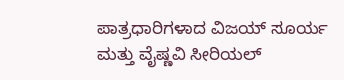ಪಾತ್ರಧಾರಿಗಳಾದ ವಿಜಯ್ ಸೂರ್ಯ ಮತ್ತು ವೈಷ್ಣವಿ ಸೀರಿಯಲ್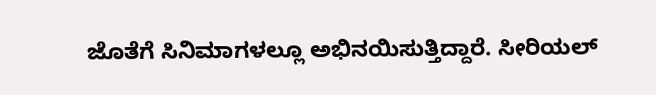ಜೊತೆಗೆ ಸಿನಿಮಾಗಳಲ್ಲೂ ಅಭಿನಯಿಸುತ್ತಿದ್ದಾರೆ. ಸೀರಿಯಲ್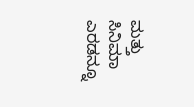ಮತ್ತು ಸಿನಿಮಾ ಎರಡನ್ನೂ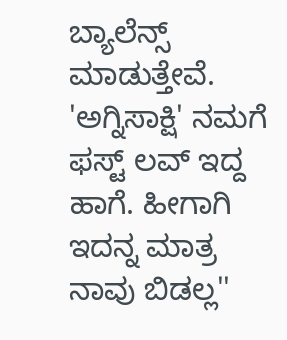ಬ್ಯಾಲೆನ್ಸ್ ಮಾಡುತ್ತೇವೆ. 'ಅಗ್ನಿಸಾಕ್ಷಿ' ನಮಗೆ ಫಸ್ಟ್ ಲವ್ ಇದ್ದ ಹಾಗೆ. ಹೀಗಾಗಿ ಇದನ್ನ ಮಾತ್ರ ನಾವು ಬಿಡಲ್ಲ''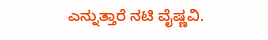ಎನ್ನುತ್ತಾರೆ ನಟಿ ವೈಷ್ಣವಿ.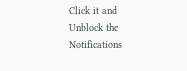Click it and Unblock the Notifications